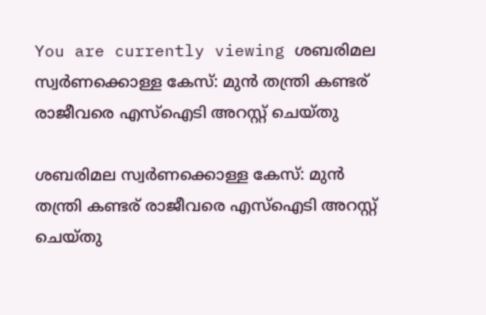You are currently viewing ശബരിമല സ്വർണക്കൊള്ള കേസ്: മുൻ തന്ത്രി കണ്ടര് രാജീവരെ എസ്‌ഐടി അറസ്റ്റ് ചെയ്തു

ശബരിമല സ്വർണക്കൊള്ള കേസ്: മുൻ തന്ത്രി കണ്ടര് രാജീവരെ എസ്‌ഐടി അറസ്റ്റ് ചെയ്തു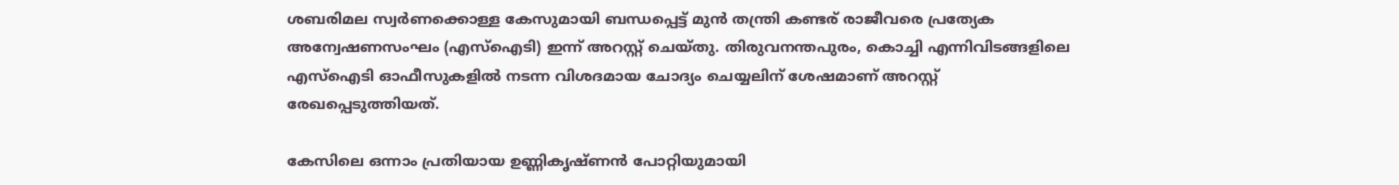ശബരിമല സ്വർണക്കൊള്ള കേസുമായി ബന്ധപ്പെട്ട് മുൻ തന്ത്രി കണ്ടര് രാജീവരെ പ്രത്യേക അന്വേഷണസംഘം (എസ്‌ഐടി) ഇന്ന് അറസ്റ്റ് ചെയ്തു. തിരുവനന്തപുരം, കൊച്ചി എന്നിവിടങ്ങളിലെ എസ്‌ഐടി ഓഫീസുകളിൽ നടന്ന വിശദമായ ചോദ്യം ചെയ്യലിന് ശേഷമാണ് അറസ്റ്റ് രേഖപ്പെടുത്തിയത്.

കേസിലെ ഒന്നാം പ്രതിയായ ഉണ്ണികൃഷ്ണൻ പോറ്റിയുമായി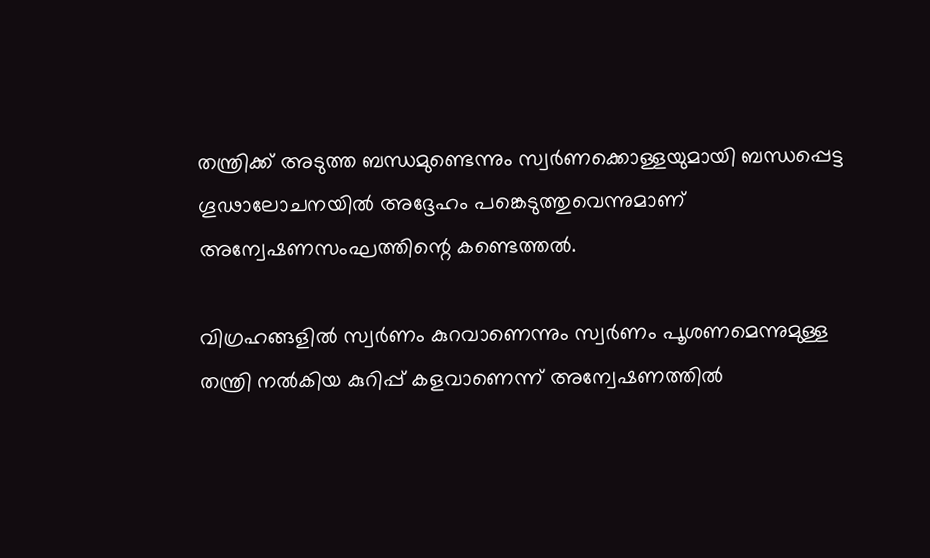തന്ത്രിക്ക് അടുത്ത ബന്ധമുണ്ടെന്നും സ്വർണക്കൊള്ളയുമായി ബന്ധപ്പെട്ട ഗൂഢാലോചനയിൽ അദ്ദേഹം പങ്കെടുത്തുവെന്നുമാണ് അന്വേഷണസംഘത്തിന്റെ കണ്ടെത്തൽ.

വിഗ്രഹങ്ങളിൽ സ്വർണം കുറവാണെന്നും സ്വർണം പൂശണമെന്നുമുള്ള തന്ത്രി നൽകിയ കുറിപ്പ് കളവാണെന്ന് അന്വേഷണത്തിൽ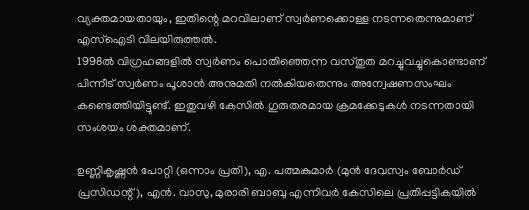വ്യക്തമായതായും, ഇതിന്റെ മറവിലാണ് സ്വർണക്കൊള്ള നടന്നതെന്നുമാണ് എസ്‌ഐടി വിലയിരുത്തൽ.
1998ൽ വിഗ്രഹങ്ങളിൽ സ്വർണം പൊതിഞ്ഞെന്ന വസ്തുത മറച്ചുവച്ചുകൊണ്ടാണ് പിന്നീട് സ്വർണം പൂശാൻ അനുമതി നൽകിയതെന്നും അന്വേഷണസംഘം കണ്ടെത്തിയിട്ടുണ്ട്. ഇതുവഴി കേസിൽ ഗുരുതരമായ ക്രമക്കേടുകൾ നടന്നതായി സംശയം ശക്തമാണ്.

ഉണ്ണികൃഷ്ണൻ പോറ്റി (ഒന്നാം പ്രതി), എ. പത്മകുമാർ (മുൻ ദേവസ്വം ബോർഡ് പ്രസിഡന്റ്), എൻ. വാസു, മുരാരി ബാബു എന്നിവർ കേസിലെ പ്രതിപ്പട്ടികയിൽ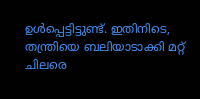ഉൾപ്പെട്ടിട്ടുണ്ട്. ഇതിനിടെ, തന്ത്രിയെ ബലിയാടാക്കി മറ്റ് ചിലരെ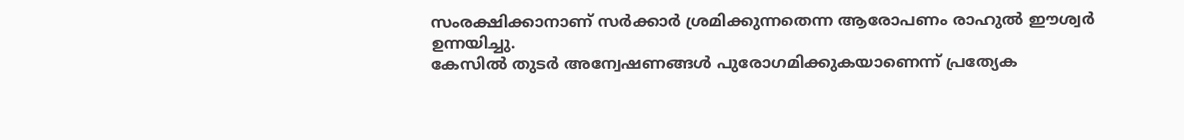സംരക്ഷിക്കാനാണ് സർക്കാർ ശ്രമിക്കുന്നതെന്ന ആരോപണം രാഹുൽ ഈശ്വർ ഉന്നയിച്ചു.
കേസിൽ തുടർ അന്വേഷണങ്ങൾ പുരോഗമിക്കുകയാണെന്ന് പ്രത്യേക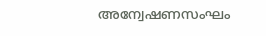അന്വേഷണസംഘം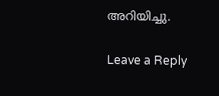അറിയിച്ചു.

Leave a Reply